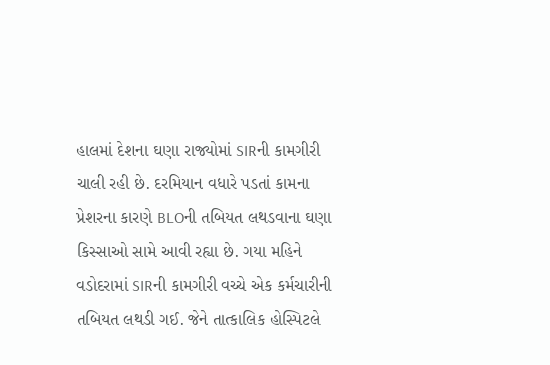હાલમાં દેશના ઘણા રાજ્યોમાં SIRની કામગીરી ચાલી રહી છે. દરમિયાન વધારે પડતાં કામના પ્રેશરના કારણે BLOની તબિયત લથડવાના ઘણા કિસ્સાઓ સામે આવી રહ્યા છે. ગયા મહિને વડોદરામાં SIRની કામગીરી વચ્ચે એક કર્મચારીની તબિયત લથડી ગઈ. જેને તાત્કાલિક હોસ્પિટલે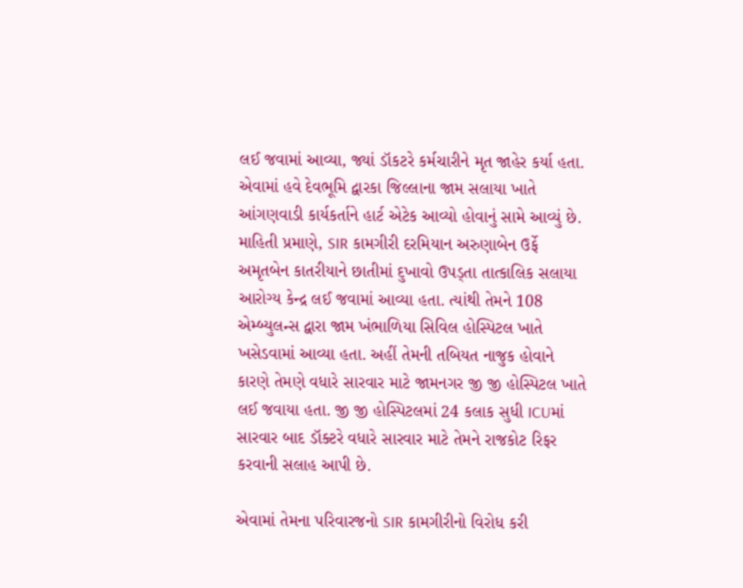લઈ જવામાં આવ્યા, જ્યાં ડૉકટરે કર્મચારીને મૃત જાહેર કર્યા હતા. એવામાં હવે દેવભૂમિ દ્વારકા જિલ્લાના જામ સલાયા ખાતે આંગણવાડી કાર્યકર્તાને હાર્ટ એટેક આવ્યો હોવાનું સામે આવ્યું છે.
માહિતી પ્રમાણે, SIR કામગીરી દરમિયાન અરુણાબેન ઉર્ફે અમૃતબેન કાતરીયાને છાતીમાં દુખાવો ઉપડ્તા તાત્કાલિક સલાયા આરોગ્ય કેન્દ્ર લઈ જવામાં આવ્યા હતા. ત્યાંથી તેમને 108 એમ્બ્યુલન્સ દ્વારા જામ ખંભાળિયા સિવિલ હોસ્પિટલ ખાતે ખસેડવામાં આવ્યા હતા. અહીં તેમની તબિયત નાજુક હોવાને કારણે તેમણે વધારે સારવાર માટે જામનગર જી જી હોસ્પિટલ ખાતે લઈ જવાયા હતા. જી જી હોસ્પિટલમાં 24 કલાક સુધી ICUમાં સારવાર બાદ ડૉક્ટરે વધારે સારવાર માટે તેમને રાજકોટ રિફર કરવાની સલાહ આપી છે.

એવામાં તેમના પરિવારજનો SIR કામગીરીનો વિરોધ કરી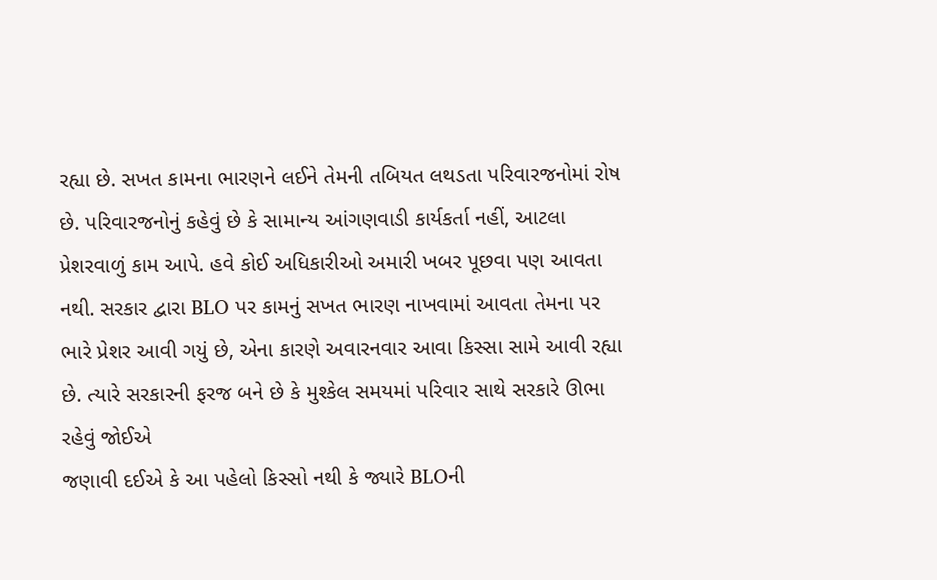રહ્યા છે. સખત કામના ભારણને લઈને તેમની તબિયત લથડતા પરિવારજનોમાં રોષ છે. પરિવારજનોનું કહેવું છે કે સામાન્ય આંગણવાડી કાર્યકર્તા નહીં, આટલા પ્રેશરવાળું કામ આપે. હવે કોઈ અધિકારીઓ અમારી ખબર પૂછવા પણ આવતા નથી. સરકાર દ્વારા BLO પર કામનું સખત ભારણ નાખવામાં આવતા તેમના પર ભારે પ્રેશર આવી ગયું છે, એના કારણે અવારનવાર આવા કિસ્સા સામે આવી રહ્યા છે. ત્યારે સરકારની ફરજ બને છે કે મુશ્કેલ સમયમાં પરિવાર સાથે સરકારે ઊભા રહેવું જોઈએ
જણાવી દઈએ કે આ પહેલો કિસ્સો નથી કે જ્યારે BLOની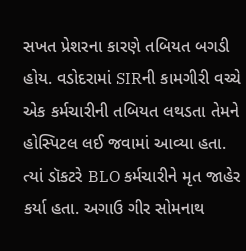સખત પ્રેશરના કારણે તબિયત બગડી હોય. વડોદરામાં SIRની કામગીરી વચ્ચે એક કર્મચારીની તબિયત લથડતા તેમને હોસ્પિટલ લઈ જવામાં આવ્યા હતા. ત્યાં ડૉકટરે BLO કર્મચારીને મૃત જાહેર કર્યા હતા. અગાઉ ગીર સોમનાથ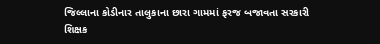જિલ્લાના કોડીનાર તાલુકાના છારા ગામમાં ફરજ બજાવતા સરકારી શિક્ષક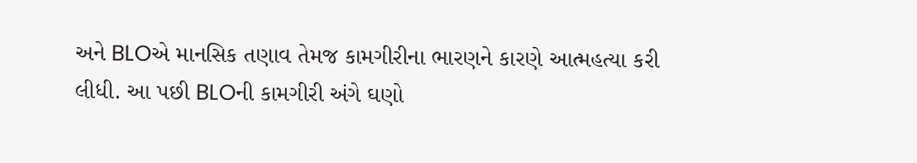અને BLOએ માનસિક તણાવ તેમજ કામગીરીના ભારણને કારણે આત્મહત્યા કરી લીધી. આ પછી BLOની કામગીરી અંગે ઘણો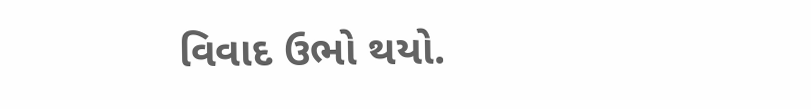વિવાદ ઉભો થયો.